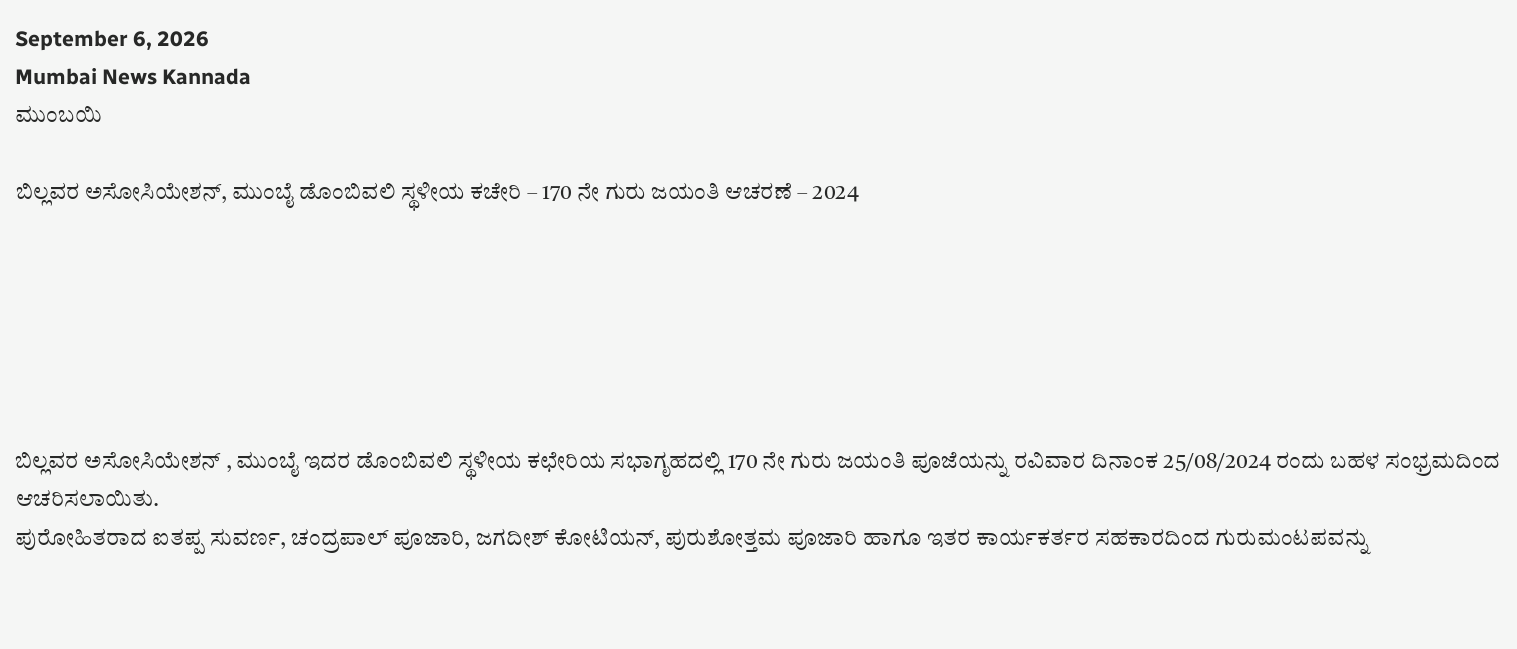September 6, 2026
Mumbai News Kannada
ಮುಂಬಯಿ

ಬಿಲ್ಲವರ ಅಸೋಸಿಯೇಶನ್, ಮುಂಬೈ ಡೊಂಬಿವಲಿ ಸ್ಥಳೀಯ ಕಚೇರಿ – 170 ನೇ ಗುರು ಜಯಂತಿ ಆಚರಣೆ – 2024






ಬಿಲ್ಲವರ ಅಸೋಸಿಯೇಶನ್ , ಮುಂಬೈ ಇದರ ಡೊಂಬಿವಲಿ ಸ್ಥಳೀಯ ಕಛೇರಿಯ ಸಭಾಗೃಹದಲ್ಲಿ 170 ನೇ ಗುರು ಜಯಂತಿ ಪೂಜೆಯನ್ನು ರವಿವಾರ ದಿನಾಂಕ 25/08/2024 ರಂದು ಬಹಳ ಸಂಭ್ರಮದಿಂದ ಆಚರಿಸಲಾಯಿತು.
ಪುರೋಹಿತರಾದ ಐತಪ್ಪ ಸುವರ್ಣ, ಚಂದ್ರಪಾಲ್ ಪೂಜಾರಿ, ಜಗದೀಶ್ ಕೋಟಿಯನ್, ಪುರುಶೋತ್ತಮ ಪೂಜಾರಿ ಹಾಗೂ ಇತರ ಕಾರ್ಯಕರ್ತರ ಸಹಕಾರದಿಂದ ಗುರುಮಂಟಪವನ್ನು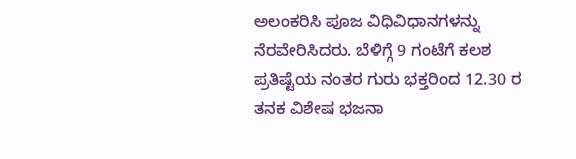ಅಲಂಕರಿಸಿ ಪೂಜ ವಿಧಿವಿಧಾನಗಳನ್ನು ನೆರವೇರಿಸಿದರು. ಬೆಳಿಗ್ಗೆ 9 ಗಂಟೆಗೆ ಕಲಶ ಪ್ರತಿಷ್ಟೆಯ ನಂತರ ಗುರು ಭಕ್ತರಿಂದ 12.30 ರ ತನಕ ವಿಶೇಷ ಭಜನಾ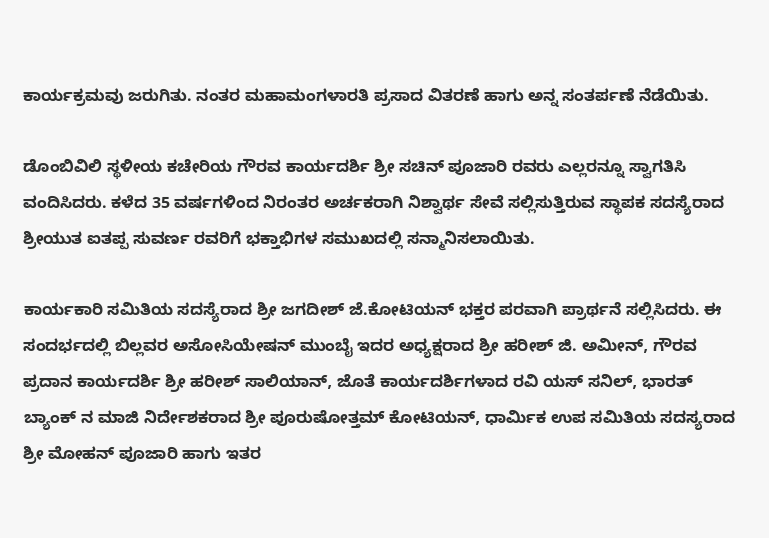ಕಾರ್ಯಕ್ರಮವು ಜರುಗಿತು. ನಂತರ ಮಹಾಮಂಗಳಾರತಿ ಪ್ರಸಾದ ವಿತರಣೆ ಹಾಗು ಅನ್ನ ಸಂತರ್ಪಣೆ ನೆಡೆಯಿತು.

ಡೊಂಬಿವಿಲಿ ಸ್ಥಳೀಯ ಕಚೇರಿಯ ಗೌರವ ಕಾರ್ಯದರ್ಶಿ ಶ್ರೀ ಸಚಿನ್ ಪೂಜಾರಿ ರವರು ಎಲ್ಲರನ್ನೂ ಸ್ವಾಗತಿಸಿ ವಂದಿಸಿದರು. ಕಳೆದ 35 ವರ್ಷಗಳಿಂದ ನಿರಂತರ ಅರ್ಚಕರಾಗಿ ನಿಶ್ವಾರ್ಥ ಸೇವೆ ಸಲ್ಲಿಸುತ್ತಿರುವ ಸ್ಥಾಪಕ ಸದಸ್ಯೆರಾದ ಶ್ರೀಯುತ ಐತಪ್ಪ ಸುವರ್ಣ ರವರಿಗೆ ಭಕ್ತಾಭಿಗಳ ಸಮುಖದಲ್ಲಿ ಸನ್ಮಾನಿಸಲಾಯಿತು.

ಕಾರ್ಯಕಾರಿ ಸಮಿತಿಯ ಸದಸ್ಯೆರಾದ ಶ್ರೀ ಜಗದೀಶ್ ಜೆ.ಕೋಟಿಯನ್ ಭಕ್ತರ ಪರವಾಗಿ ಪ್ರಾರ್ಥನೆ ಸಲ್ಲಿಸಿದರು. ಈ ಸಂದರ್ಭದಲ್ಲಿ ಬಿಲ್ಲವರ ಅಸೋಸಿಯೇಷನ್ ಮುಂಬೈ ಇದರ ಅಧ್ಯಕ್ಷರಾದ ಶ್ರೀ ಹರೀಶ್ ಜಿ. ಅಮೀನ್, ಗೌರವ ಪ್ರದಾನ ಕಾರ್ಯದರ್ಶಿ ಶ್ರೀ ಹರೀಶ್ ಸಾಲಿಯಾನ್, ಜೊತೆ ಕಾರ್ಯದರ್ಶಿಗಳಾದ ರವಿ ಯಸ್ ಸನಿಲ್, ಭಾರತ್ ಬ್ಯಾಂಕ್ ನ ಮಾಜಿ ನಿರ್ದೇಶಕರಾದ ಶ್ರೀ ಪೂರುಷೋತ್ತಮ್ ಕೋಟಿಯನ್, ಧಾರ್ಮಿಕ ಉಪ ಸಮಿತಿಯ ಸದಸ್ಯರಾದ ಶ್ರೀ ಮೋಹನ್ ಪೂಜಾರಿ ಹಾಗು ಇತರ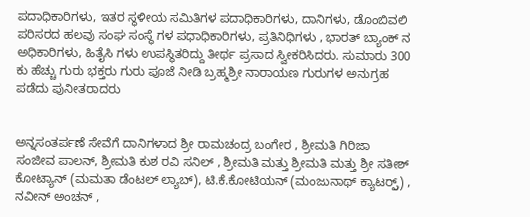ಪದಾಧಿಕಾರಿಗಳು, ಇತರ ಸ್ಥಳೀಯ ಸಮಿತಿಗಳ ಪದಾಧಿಕಾರಿಗಳು, ದಾನಿಗಳು, ಡೊಂಬಿವಲಿ ಪರಿಸರದ ಹಲವು ಸಂಘ ಸಂಸ್ಥೆ ಗಳ ಪಧಾಧಿಕಾರಿಗಳು, ಪ್ರತಿನಿಧಿಗಳು , ಭಾರತ್ ಬ್ಯಾಂಕ್ ನ ಅಧಿಕಾರಿಗಳು, ಹಿತೈಸಿ ಗಳು ಉಪಸ್ಥಿತರಿದ್ದು ತೀರ್ಥ ಪ್ರಸಾದ ಸ್ವೀಕರಿಸಿದರು. ಸುಮಾರು 300 ಕು ಹೆಚ್ಚು ಗುರು ಭಕ್ತರು ಗುರು ಪೂಜೆ ನೀಡಿ ಬ್ರಹ್ಮಶ್ರೀ ನಾರಾಯಣ ಗುರುಗಳ ಅನುಗ್ರಹ ಪಡೆದು ಪುನೀತರಾದರು


ಅನ್ನಸಂತರ್ಪಣೆ ಸೇವೆಗೆ ದಾನಿಗಳಾದ ಶ್ರೀ ರಾಮಚಂದ್ರ ಬಂಗೇರ , ಶ್ರೀಮತಿ ಗಿರಿಜಾ ಸಂಜೀವ ಪಾಲನ್, ಶ್ರೀಮತಿ ಕುಶ ರವಿ ಸನಿಲ್ , ಶ್ರೀಮತಿ ಮತ್ತು ಶ್ರೀಮತಿ ಮತ್ತು ಶ್ರೀ ಸತೀಶ್ ಕೋಟ್ಯಾನ್ (ಮಮತಾ ಡೆಂಟಲ್ ಲ್ಯಾಬ್), ಟಿ.ಕೆ.ಕೋಟಿಯನ್ (ಮಂಜುನಾಥ್ ಕ್ಯಾಟರ್ರ್ಸ್) , ನವೀನ್ ಅಂಚನ್ ,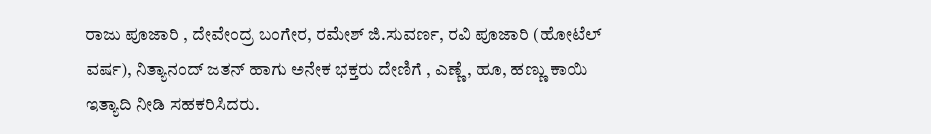ರಾಜು ಪೂಜಾರಿ , ದೇವೇಂದ್ರ ಬಂಗೇರ, ರಮೇಶ್ ಜಿ.ಸುವರ್ಣ, ರವಿ ಪೂಜಾರಿ (ಹೋಟೆಲ್ ವರ್ಷ), ನಿತ್ಯಾನಂದ್ ಜತನ್ ಹಾಗು ಅನೇಕ ಭಕ್ತರು ದೇಣಿಗೆ , ಎಣ್ಣೆ, ಹೂ, ಹಣ್ಣು ಕಾಯಿ ಇತ್ಯಾದಿ ನೀಡಿ ಸಹಕರಿಸಿದರು.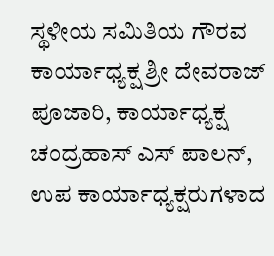ಸ್ಥಳೀಯ ಸಮಿತಿಯ ಗೌರವ ಕಾರ್ಯಾಧ್ಯಕ್ಷ ಶ್ರೀ ದೇವರಾಜ್ ಪೂಜಾರಿ, ಕಾರ್ಯಾಧ್ಯಕ್ಷ ಚಂದ್ರಹಾಸ್ ಎಸ್ ಪಾಲನ್, ಉಪ ಕಾರ್ಯಾಧ್ಯಕ್ಷರುಗಳಾದ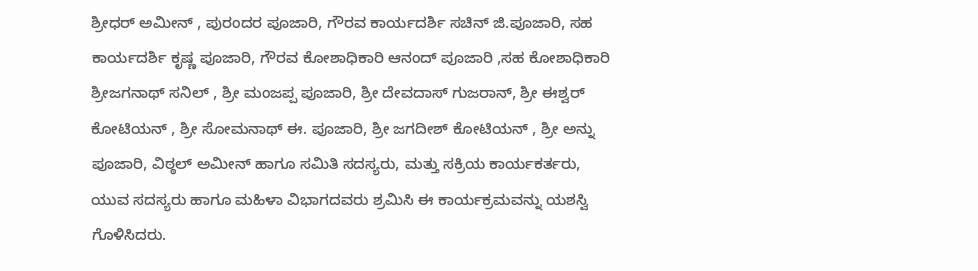ಶ್ರೀಧರ್ ಅಮೀನ್ , ಪುರಂದರ ಪೂಜಾರಿ, ಗೌರವ ಕಾರ್ಯದರ್ಶಿ ಸಚಿನ್ ಜಿ.ಪೂಜಾರಿ, ಸಹ ಕಾರ್ಯದರ್ಶಿ ಕೃಷ್ಣ ಪೂಜಾರಿ, ಗೌರವ ಕೋಶಾಧಿಕಾರಿ ಆನಂದ್ ಪೂಜಾರಿ ,ಸಹ ಕೋಶಾಧಿಕಾರಿ ಶ್ರೀಜಗನಾಥ್ ಸನಿಲ್ , ಶ್ರೀ ಮಂಜಪ್ಪ ಪೂಜಾರಿ, ಶ್ರೀ ದೇವದಾಸ್ ಗುಜರಾನ್, ಶ್ರೀ ಈಶ್ವರ್ ಕೋಟಿಯನ್ , ಶ್ರೀ ಸೋಮನಾಥ್ ಈ. ಪೂಜಾರಿ, ಶ್ರೀ ಜಗದೀಶ್ ಕೋಟಿಯನ್ , ಶ್ರೀ ಅನ್ನು ಪೂಜಾರಿ, ವಿಠ್ಠಲ್ ಅಮೀನ್ ಹಾಗೂ ಸಮಿತಿ ಸದಸ್ಯರು, ಮತ್ತು ಸಕ್ರಿಯ ಕಾರ್ಯಕರ್ತರು, ಯುವ ಸದಸ್ಯರು ಹಾಗೂ ಮಹಿಳಾ ವಿಭಾಗದವರು ಶ್ರಮಿಸಿ ಈ ಕಾರ್ಯಕ್ರಮವನ್ನು ಯಶಸ್ವಿ ಗೊಳಿಸಿದರು.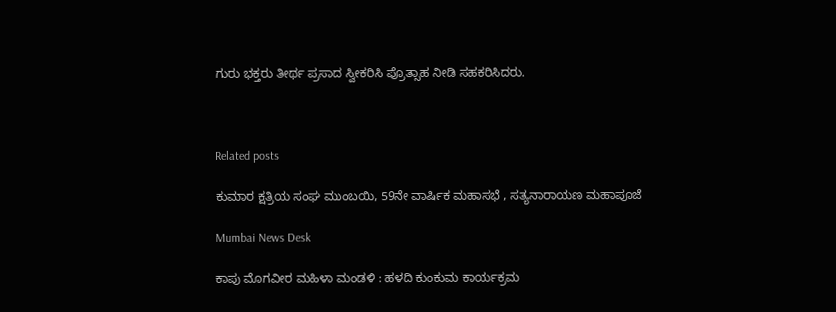ಗುರು ಭಕ್ತರು ತೀರ್ಥ ಪ್ರಸಾದ ಸ್ವೀಕರಿಸಿ ಪ್ರೊತ್ಸಾಹ ನೀಡಿ ಸಹಕರಿಸಿದರು.



Related posts

ಕುಮಾರ ಕ್ಷತ್ರಿಯ ಸಂಘ ಮುಂಬಯಿ, 59ನೇ ವಾರ್ಷಿಕ ಮಹಾಸಭೆ , ಸತ್ಯನಾರಾಯಣ ಮಹಾಪೂಜೆ

Mumbai News Desk

ಕಾಪು ಮೊಗವೀರ ಮಹಿಳಾ ಮಂಡಳಿ : ಹಳದಿ ಕುಂಕುಮ ಕಾರ್ಯಕ್ರಮ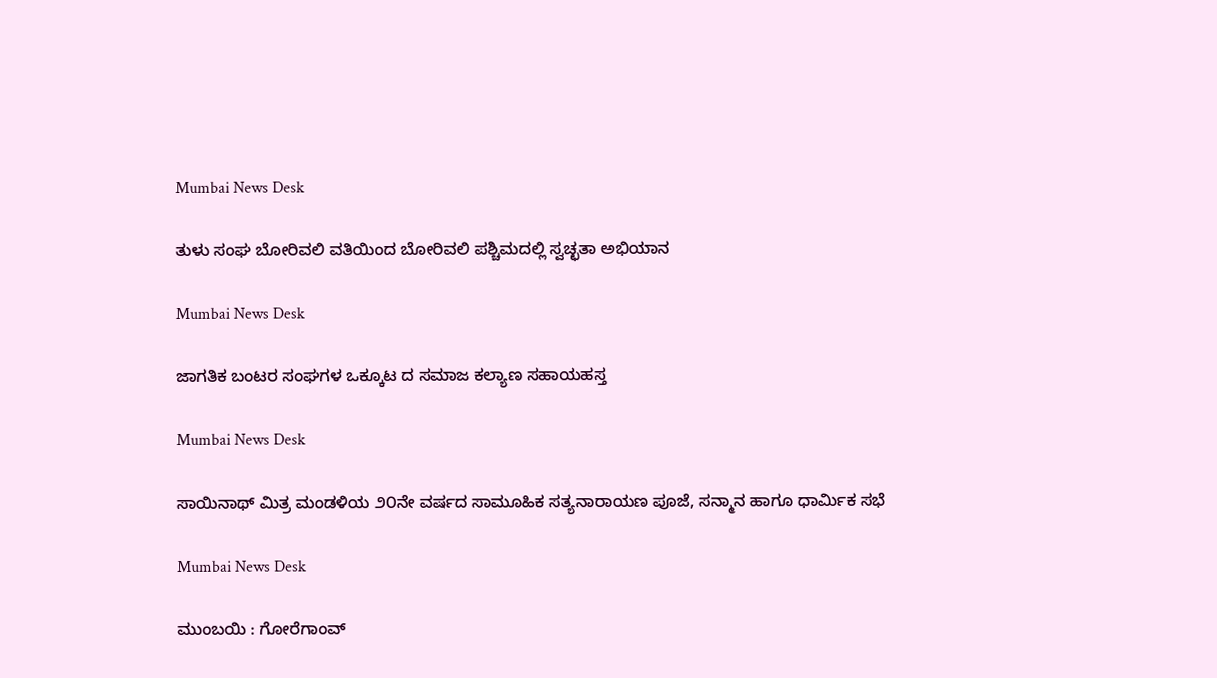Mumbai News Desk

ತುಳು ಸಂಘ ಬೋರಿವಲಿ ವತಿಯಿಂದ ಬೋರಿವಲಿ ಪಶ್ಚಿಮದಲ್ಲಿ ಸ್ವಚ್ಛತಾ ಅಭಿಯಾನ

Mumbai News Desk

ಜಾಗತಿಕ ಬಂಟರ ಸಂಘಗಳ ಒಕ್ಕೂಟ ದ ಸಮಾಜ ಕಲ್ಯಾಣ ಸಹಾಯಹಸ್ತ

Mumbai News Desk

ಸಾಯಿನಾಥ್ ಮಿತ್ರ ಮಂಡಳಿಯ ೨೦ನೇ ವರ್ಷದ ಸಾಮೂಹಿಕ ಸತ್ಯನಾರಾಯಣ ಪೂಜೆ, ಸನ್ಮಾನ ಹಾಗೂ ಧಾರ್ಮಿಕ ಸಭೆ

Mumbai News Desk

ಮುಂಬಯಿ : ಗೋರೆಗಾಂವ್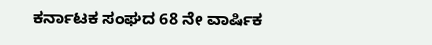ಕರ್ನಾಟಕ ಸಂಘದ 68 ನೇ ವಾರ್ಷಿಕ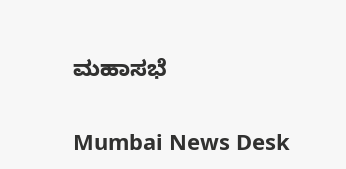ಮಹಾಸಭೆ

Mumbai News Desk